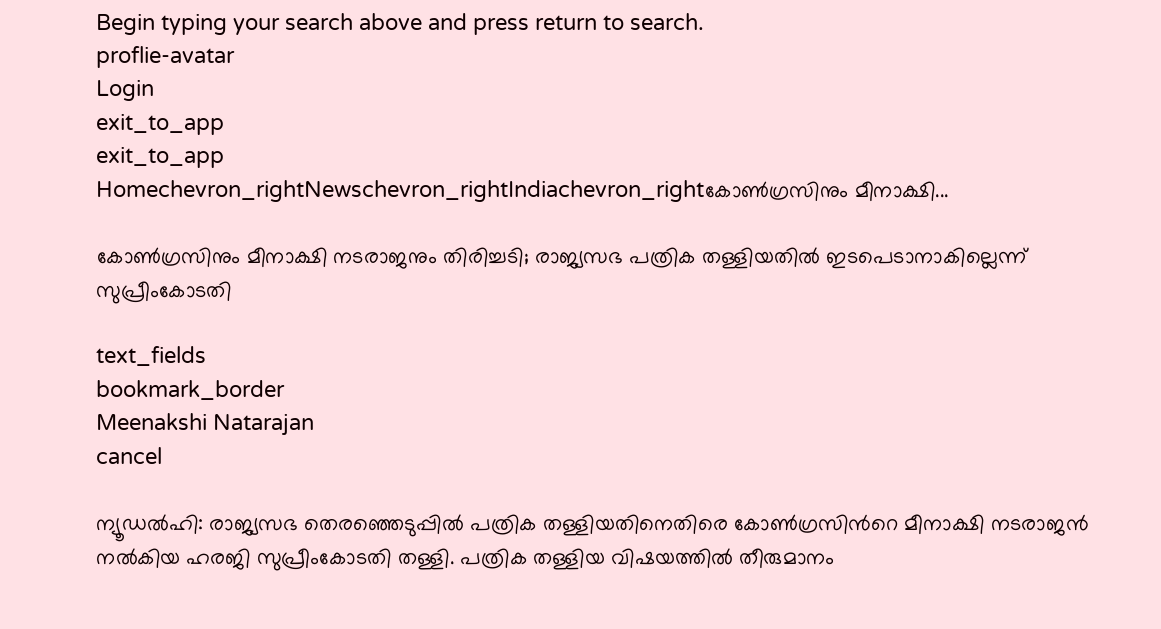Begin typing your search above and press return to search.
proflie-avatar
Login
exit_to_app
exit_to_app
Homechevron_rightNewschevron_rightIndiachevron_rightകോൺഗ്രസിനും മീനാക്ഷി...

കോൺഗ്രസിനും മീനാക്ഷി നടരാജനും തിരിച്ചടി; രാജ്യസഭ പത്രിക തള്ളിയതിൽ ഇടപെടാനാകില്ലെന്ന് സുപ്രീംകോടതി

text_fields
bookmark_border
Meenakshi Natarajan
cancel

ന്യൂഡൽഹി: രാജ്യസഭ തെരഞ്ഞെടുപ്പിൽ പത്രിക തള്ളിയതിനെതിരെ കോൺഗ്രസിന്‍റെ മീനാക്ഷി നടരാജൻ നൽകിയ ഹരജി സുപ്രീംകോടതി തള്ളി. പത്രിക തള്ളിയ വിഷയത്തിൽ തീരുമാനം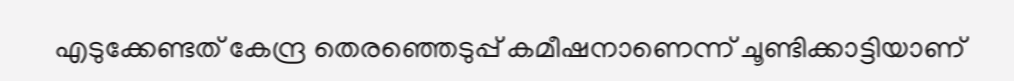എടുക്കേണ്ടത് കേന്ദ്ര തെരഞ്ഞെടുപ്പ് കമീഷനാണെന്ന് ചൂണ്ടിക്കാട്ടിയാണ്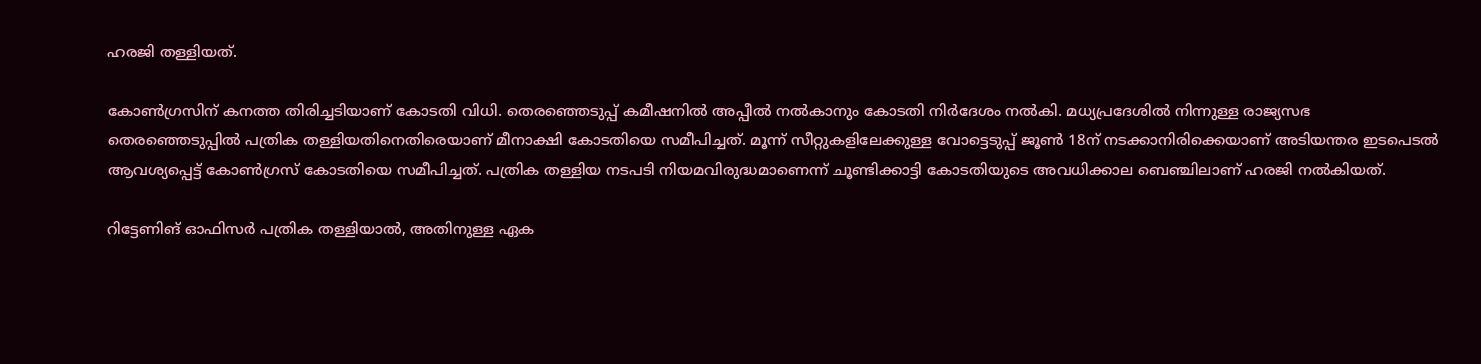ഹരജി തള്ളിയത്.

കോൺഗ്രസിന് കനത്ത തിരിച്ചടിയാണ് കോടതി വിധി. തെരഞ്ഞെടുപ്പ് കമീഷനിൽ അപ്പീൽ നൽകാനും കോടതി നിർദേശം നൽകി. മധ്യപ്രദേശിൽ നിന്നുള്ള രാജ്യസഭ തെരഞ്ഞെടുപ്പിൽ പത്രിക തള്ളിയതിനെതിരെയാണ് മീനാക്ഷി കോടതിയെ സമീപിച്ചത്. മൂന്ന് സീറ്റുകളിലേക്കുള്ള വോട്ടെടുപ്പ് ജൂൺ 18ന് നടക്കാനിരിക്കെയാണ് അടിയന്തര ഇടപെടൽ ആവശ്യപ്പെട്ട് കോൺഗ്രസ് കോടതിയെ സമീപിച്ചത്. പത്രിക തള്ളിയ നടപടി നിയമവിരുദ്ധമാണെന്ന് ചൂണ്ടിക്കാട്ടി കോടതിയുടെ അവധിക്കാല ബെഞ്ചിലാണ് ഹരജി നൽകിയത്.

റിട്ടേണിങ് ഓഫിസർ പത്രിക തള്ളിയാൽ, അതിനുള്ള ഏക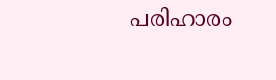പരിഹാരം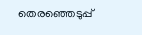തെരഞ്ഞെടുപ്പ്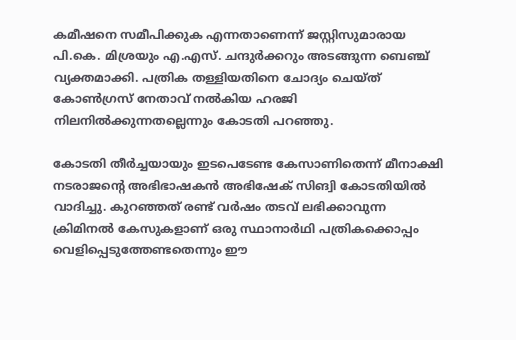കമീഷനെ സമീപിക്കുക എന്നതാണെന്ന് ജസ്റ്റിസുമാരായ പി.കെ. മിശ്രയും എ.എസ്. ചന്ദുർക്കറും അടങ്ങുന്ന ബെഞ്ച് വ്യക്തമാക്കി. പത്രിക തള്ളിയതിനെ ചോദ്യം ചെയ്ത് കോൺഗ്രസ് നേതാവ് നൽകിയ ഹരജി നിലനിൽക്കുന്നതല്ലെന്നും കോടതി പറഞ്ഞു.

കോടതി തീർച്ചയായും ഇടപെടേണ്ട കേസാണിതെന്ന് മീനാക്ഷി നടരാജന്റെ അഭിഭാഷകൻ അഭിഷേക് സിങ്വി കോടതിയിൽ വാദിച്ചു. കുറഞ്ഞത് രണ്ട് വർഷം തടവ് ലഭിക്കാവുന്ന ക്രിമിനൽ കേസുകളാണ് ഒരു സ്ഥാനാർഥി പത്രികക്കൊപ്പം വെളിപ്പെടുത്തേണ്ടതെന്നും ഈ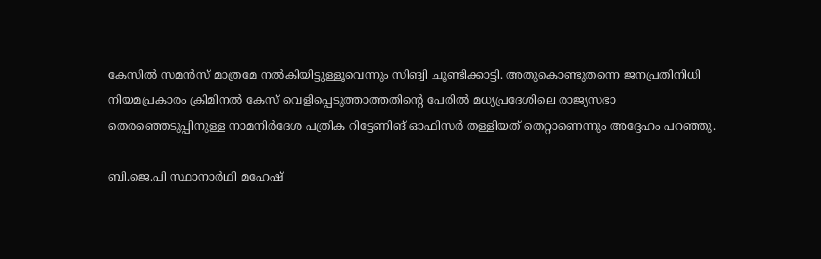കേസിൽ സമൻസ് മാത്രമേ നൽകിയിട്ടുള്ളൂവെന്നും സിങ്വി ചൂണ്ടിക്കാട്ടി. അതുകൊണ്ടുതന്നെ ജനപ്രതിനിധി നിയമപ്രകാരം ക്രിമിനൽ കേസ് വെളിപ്പെടുത്താത്തതിന്റെ പേരിൽ മധ്യപ്രദേശിലെ രാജ്യസഭാ തെരഞ്ഞെടുപ്പിനുള്ള നാമനിർദേശ പത്രിക റിട്ടേണിങ് ഓഫിസർ തള്ളിയത് തെറ്റാണെന്നും അദ്ദേഹം പറഞ്ഞു.

ബി.ജെ.പി സ്ഥാനാർഥി മഹേഷ്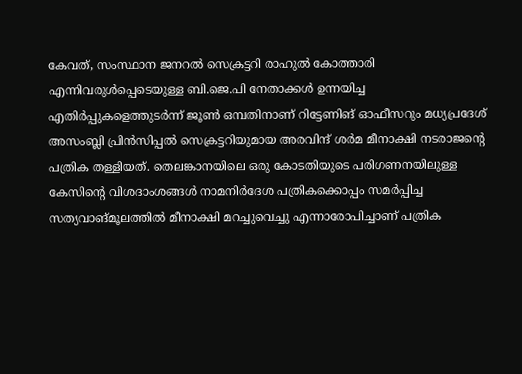കേവത്, സംസ്ഥാന ജനറൽ സെക്രട്ടറി രാഹുൽ കോത്താരി എന്നിവരുൾപ്പെടെയുള്ള ബി.ജെ.പി നേതാക്കൾ ഉന്നയിച്ച എതിർപ്പുകളെത്തുടർന്ന് ജൂൺ ഒമ്പതിനാണ് റിട്ടേണിങ് ഓഫീസറും മധ്യപ്രദേശ് അസംബ്ലി പ്രിൻസിപ്പൽ സെക്രട്ടറിയുമായ അരവിന്ദ് ശർമ മീനാക്ഷി നടരാജന്റെ പത്രിക തള്ളിയത്. തെലങ്കാനയിലെ ഒരു കോടതിയുടെ പരിഗണനയിലുള്ള കേസിന്റെ വിശദാംശങ്ങൾ നാമനിർദേശ പത്രികക്കൊപ്പം സമർപ്പിച്ച സത്യവാങ്മൂലത്തിൽ മീനാക്ഷി മറച്ചുവെച്ചു എന്നാരോപിച്ചാണ് പത്രിക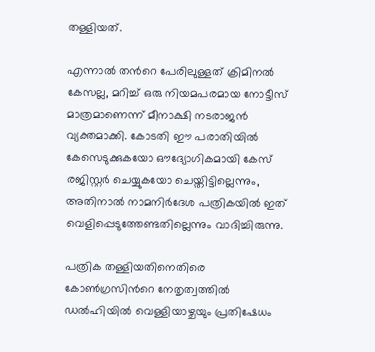തള്ളിയത്.

എന്നാൽ തന്‍റെ പേരിലുള്ളത് ക്രിമിനൽ കേസല്ല, മറിച്ച് ഒരു നിയമപരമായ നോട്ടീസ് മാത്രമാണെന്ന് മീനാക്ഷി നടരാജൻ വ്യക്തമാക്കി. കോടതി ഈ പരാതിയിൽ കേസെടുക്കുകയോ ഔദ്യോഗികമായി കേസ് രജിസ്റ്റർ ചെയ്യുകയോ ചെയ്തിട്ടില്ലെന്നും, അതിനാൽ നാമനിർദേശ പത്രികയിൽ ഇത് വെളിപ്പെടുത്തേണ്ടതില്ലെന്നും വാദിച്ചിരുന്നു.

പത്രിക തള്ളിയതിനെതിരെ കോൺഗ്രസിന്‍റെ നേതൃത്വത്തിൽ ഡൽഹിയിൽ വെള്ളിയാഴ്ചയും പ്രതിഷേധം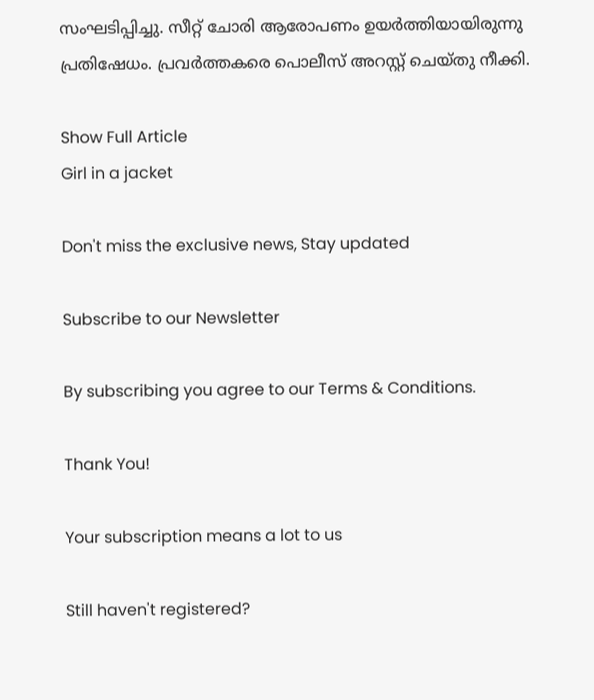സംഘടിപ്പിച്ചു. സീറ്റ് ചോരി ആരോപണം ഉയർത്തിയായിരുന്നു പ്രതിഷേധം. പ്രവർത്തകരെ പൊലീസ് അറസ്റ്റ് ചെയ്തു നീക്കി.

Show Full Article
Girl in a jacket

Don't miss the exclusive news, Stay updated

Subscribe to our Newsletter

By subscribing you agree to our Terms & Conditions.

Thank You!

Your subscription means a lot to us

Still haven't registered?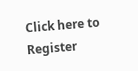Click here to Register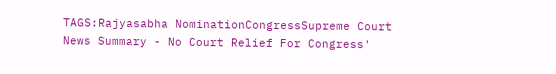TAGS:Rajyasabha NominationCongressSupreme Court
News Summary - No Court Relief For Congress'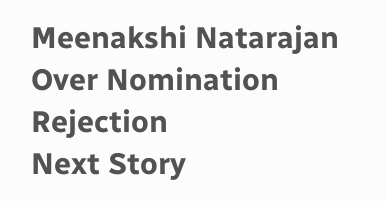Meenakshi Natarajan Over Nomination Rejection
Next Story